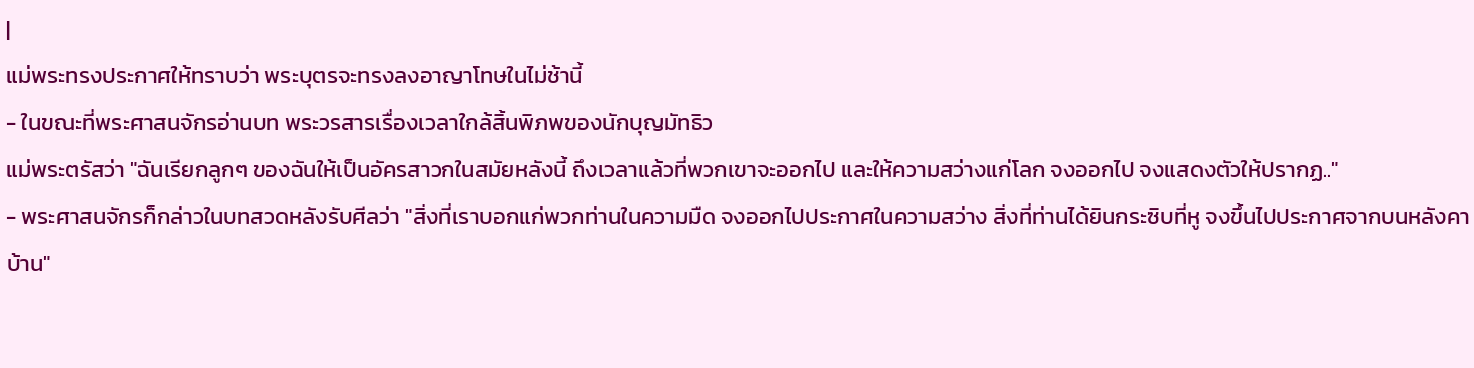|
แม่พระทรงประกาศให้ทราบว่า พระบุตรจะทรงลงอาญาโทษในไม่ช้านี้
- ในขณะที่พระศาสนจักรอ่านบท พระวรสารเรื่องเวลาใกล้สิ้นพิภพของนักบุญมัทธิว
แม่พระตรัสว่า "ฉันเรียกลูกๆ ของฉันให้เป็นอัครสาวกในสมัยหลังนี้ ถึงเวลาแล้วที่พวกเขาจะออกไป และให้ความสว่างแก่โลก จงออกไป จงแสดงตัวให้ปรากฏ.."
- พระศาสนจักรก็กล่าวในบทสวดหลังรับศีลว่า "สิ่งที่เราบอกแก่พวกท่านในความมืด จงออกไปประกาศในความสว่าง สิ่งที่ท่านได้ยินกระซิบที่หู จงขึ้นไปประกาศจากบนหลังคาบ้าน"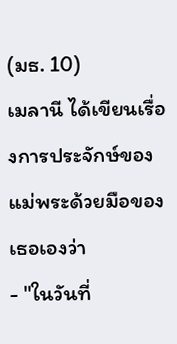(มธ. 10)
เมลานี ได้เขียนเรื่องการประจักษ์ของแม่พระด้วยมือของเธอเองว่า
- "ในวันที่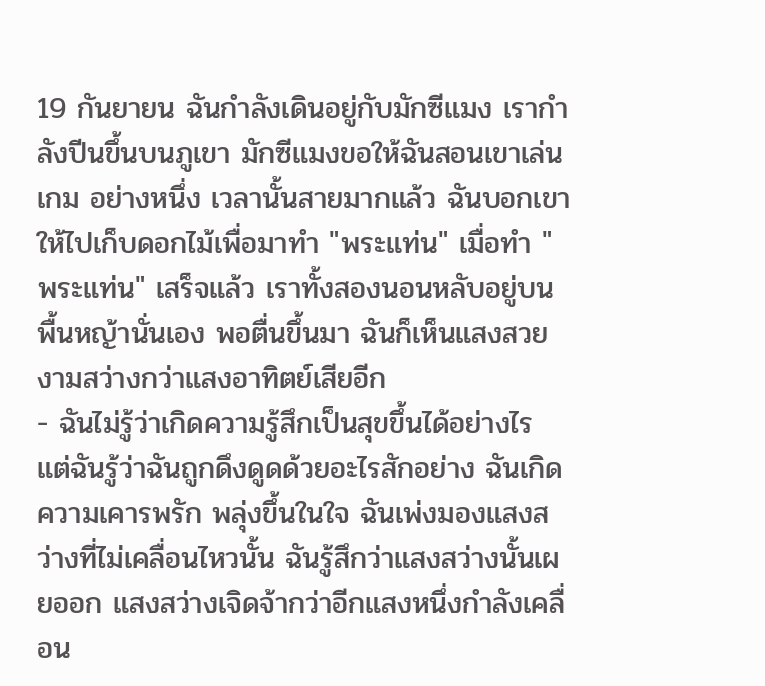19 กันยายน ฉันกำลังเดินอยู่กับมักซีแมง เรากำลังปีนขึ้นบนภูเขา มักซีแมงขอให้ฉันสอนเขาเล่นเกม อย่างหนึ่ง เวลานั้นสายมากแล้ว ฉันบอกเขาให้ไปเก็บดอกไม้เพื่อมาทำ "พระแท่น" เมื่อทำ "พระแท่น" เสร็จแล้ว เราทั้งสองนอนหลับอยู่บนพื้นหญ้านั่นเอง พอตื่นขึ้นมา ฉันก็เห็นแสงสวยงามสว่างกว่าแสงอาทิตย์เสียอีก
- ฉันไม่รู้ว่าเกิดความรู้สึกเป็นสุขขึ้นได้อย่างไร แต่ฉันรู้ว่าฉันถูกดึงดูดด้วยอะไรสักอย่าง ฉันเกิดความเคารพรัก พลุ่งขึ้นในใจ ฉันเพ่งมองแสงสว่างที่ไม่เคลื่อนไหวนั้น ฉันรู้สึกว่าแสงสว่างนั้นเผยออก แสงสว่างเจิดจ้ากว่าอีกแสงหนึ่งกำลังเคลื่อน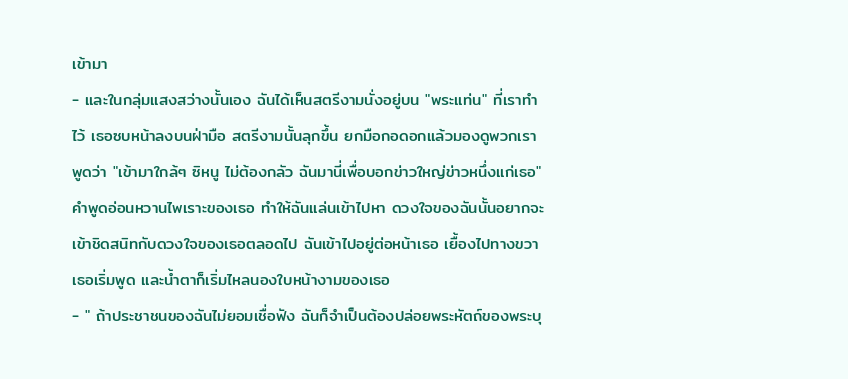เข้ามา
- และในกลุ่มแสงสว่างนั้นเอง ฉันได้เห็นสตรีงามนั่งอยู่บน "พระแท่น" ที่เราทำไว้ เธอซบหน้าลงบนฝ่ามือ สตรีงามนั้นลุกขึ้น ยกมือกอดอกแล้วมองดูพวกเรา พูดว่า "เข้ามาใกล้ๆ ซิหนู ไม่ต้องกลัว ฉันมานี่เพื่อบอกข่าวใหญ่ข่าวหนึ่งแก่เธอ" คำพูดอ่อนหวานไพเราะของเธอ ทำให้ฉันแล่นเข้าไปหา ดวงใจของฉันนั้นอยากจะเข้าชิดสนิทกับดวงใจของเธอตลอดไป ฉันเข้าไปอยู่ต่อหน้าเธอ เยื้องไปทางขวา เธอเริ่มพูด และน้ำตาก็เริ่มไหลนองใบหน้างามของเธอ
- " ถ้าประชาชนของฉันไม่ยอมเชื่อฟัง ฉันก็จำเป็นต้องปล่อยพระหัตถ์ของพระบุ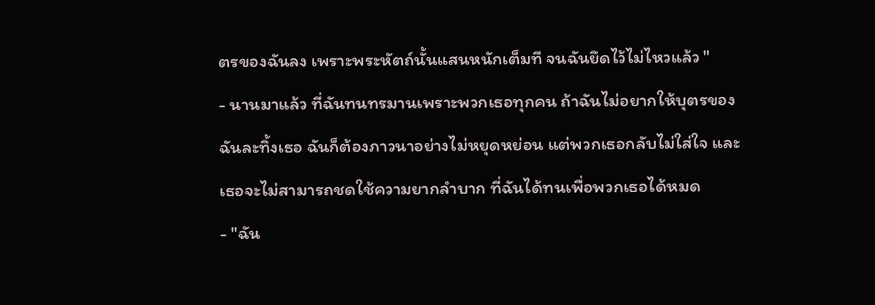ตรของฉันลง เพราะพระหัตถ์นั้นแสนหนักเต็มที จนฉันยึดไว้ไม่ไหวแล้ว "
- นานมาแล้ว ที่ฉันทนทรมานเพราะพวกเธอทุกคน ถ้าฉันไม่อยากให้บุตรของฉันละทิ้งเธอ ฉันก็ต้องภาวนาอย่างไม่หยุดหย่อน แต่พวกเธอกลับไม่ใส่ใจ และเธอจะไม่สามารถชดใช้ความยากลำบาก ที่ฉันได้ทนเพื่อพวกเธอได้หมด
- "ฉัน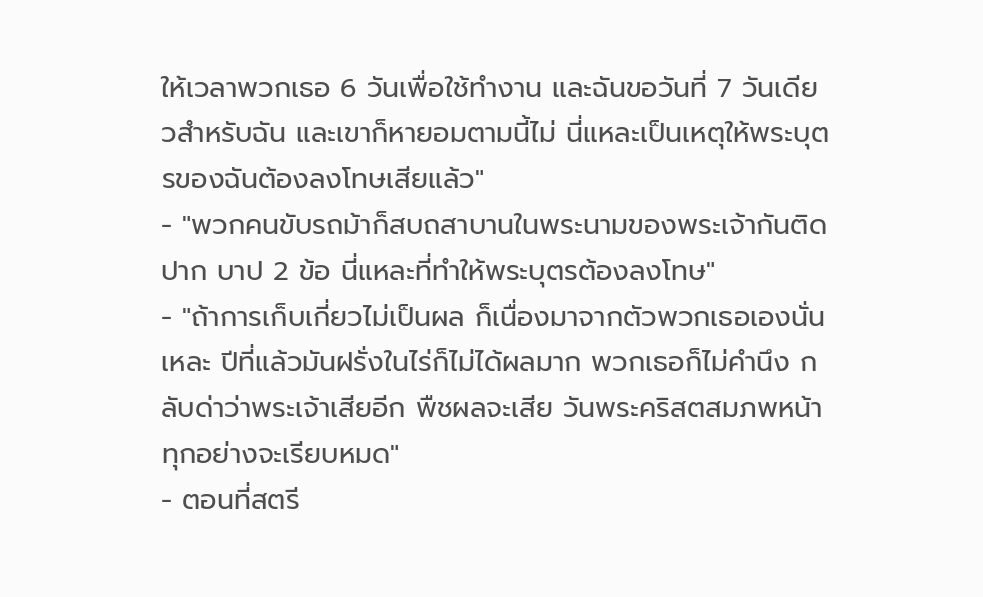ให้เวลาพวกเธอ 6 วันเพื่อใช้ทำงาน และฉันขอวันที่ 7 วันเดียวสำหรับฉัน และเขาก็หายอมตามนี้ไม่ นี่แหละเป็นเหตุให้พระบุตรของฉันต้องลงโทษเสียแล้ว"
- "พวกคนขับรถม้าก็สบถสาบานในพระนามของพระเจ้ากันติดปาก บาป 2 ข้อ นี่แหละที่ทำให้พระบุตรต้องลงโทษ"
- "ถ้าการเก็บเกี่ยวไม่เป็นผล ก็เนื่องมาจากตัวพวกเธอเองนั่นเหละ ปีที่แล้วมันฝรั่งในไร่ก็ไม่ได้ผลมาก พวกเธอก็ไม่คำนึง กลับด่าว่าพระเจ้าเสียอีก พืชผลจะเสีย วันพระคริสตสมภพหน้าทุกอย่างจะเรียบหมด"
- ตอนที่สตรี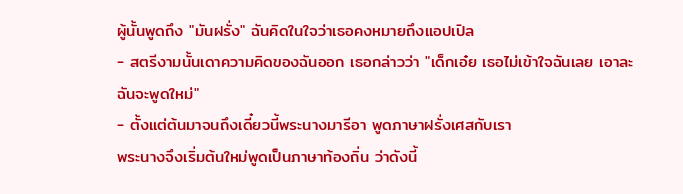ผู้นั้นพูดถึง "มันฝรั่ง" ฉันคิดในใจว่าเธอคงหมายถึงแอปเปิล
- สตรีงามนั้นเดาความคิดของฉันออก เธอกล่าวว่า "เด็กเอ๋ย เธอไม่เข้าใจฉันเลย เอาละฉันจะพูดใหม่"
- ตั้งแต่ต้นมาจนถึงเดี๋ยวนี้พระนางมารีอา พูดภาษาฝรั่งเศสกับเรา
พระนางจึงเริ่มต้นใหม่พูดเป็นภาษาท้องถิ่น ว่าดังนี้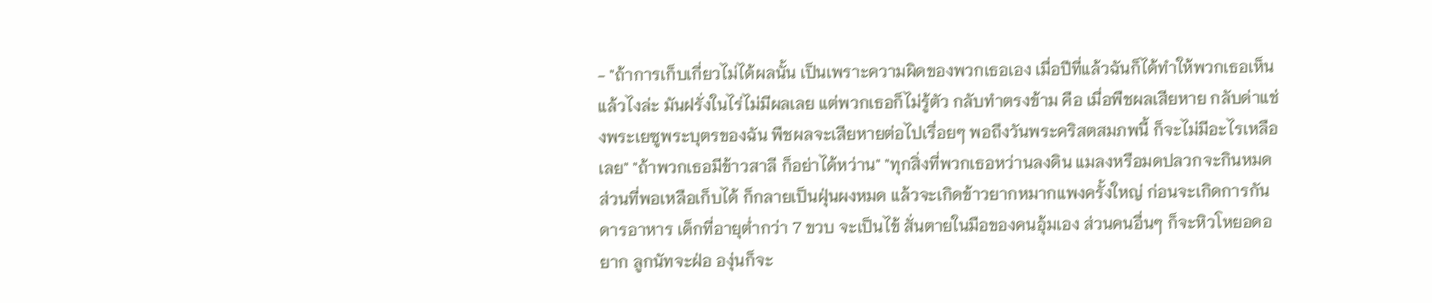- "ถ้าการเก็บเกี่ยวไม่ได้ผลนั้น เป็นเพราะความผิดของพวกเธอเอง เมื่อปีที่แล้วฉันก็ได้ทำให้พวกเธอเห็นแล้วไงล่ะ มันฝรั่งในไร่ไม่มีผลเลย แต่พวกเธอก็ไม่รู้ตัว กลับทำตรงข้าม คือ เมื่อพืชผลเสียหาย กลับด่าแช่งพระเยซูพระบุตรของฉัน พืชผลจะเสียหายต่อไปเรื่อยๆ พอถึงวันพระคริสตสมภพนี้ ก็จะไม่มีอะไรเหลือเลย" "ถ้าพวกเธอมีข้าวสาลี ก็อย่าได้หว่าน" "ทุกสิ่งที่พวกเธอหว่านลงดิน แมลงหรือมดปลวกจะกินหมด ส่วนที่พอเหลือเก็บได้ ก็กลายเป็นฝุ่นผงหมด แล้วจะเกิดข้าวยากหมากแพงครั้งใหญ่ ก่อนจะเกิดการกันดารอาหาร เด็กที่อายุต่ำกว่า 7 ขวบ จะเป็นไข้ สั่นตายในมือของคนอุ้มเอง ส่วนคนอื่นๆ ก็จะหิวโหยอดอยาก ลูกนัทจะฝ่อ องุ่นก็จะ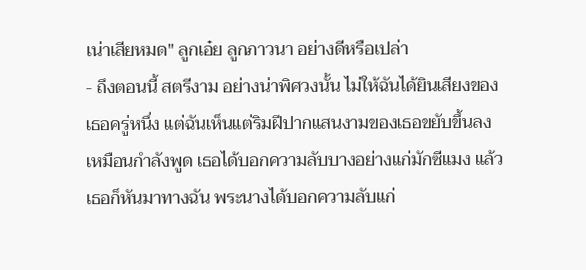เน่าเสียหมด" ลูกเอ๋ย ลูกภาวนา อย่างดีหรือเปล่า
- ถึงตอนนี้ สตรีงาม อย่างน่าพิศวงนั้น ไม่ให้ฉันได้ยินเสียงของเธอครู่หนึ่ง แต่ฉันเห็นแต่ริมฝีปากแสนงามของเธอขยับขึ้นลง เหมือนกำลังพูด เธอได้บอกความลับบางอย่างแก่มักซีแมง แล้วเธอก็หันมาทางฉัน พระนางได้บอกความลับแก่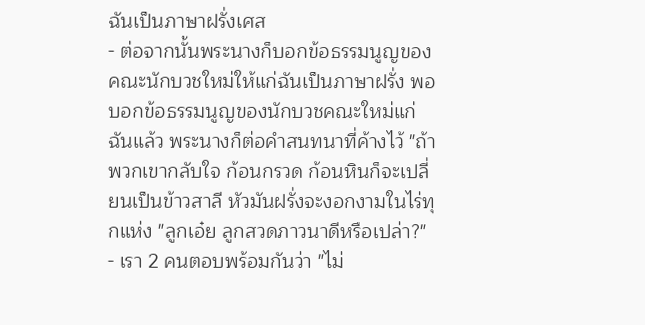ฉันเป็นภาษาฝรั่งเศส
- ต่อจากนั้นพระนางก็บอกข้อธรรมนูญของคณะนักบวชใหม่ให้แก่ฉันเป็นภาษาฝรั่ง พอบอกข้อธรรมนูญของนักบวชคณะใหม่แก่ฉันแล้ว พระนางก็ต่อคำสนทนาที่ค้างไว้ "ถ้าพวกเขากลับใจ ก้อนกรวด ก้อนหินก็จะเปลี่ยนเป็นข้าวสาลี หัวมันฝรั่งจะงอกงามในไร่ทุกแห่ง "ลูกเอ๋ย ลูกสวดภาวนาดีหรือเปล่า?"
- เรา 2 คนตอบพร้อมกันว่า "ไม่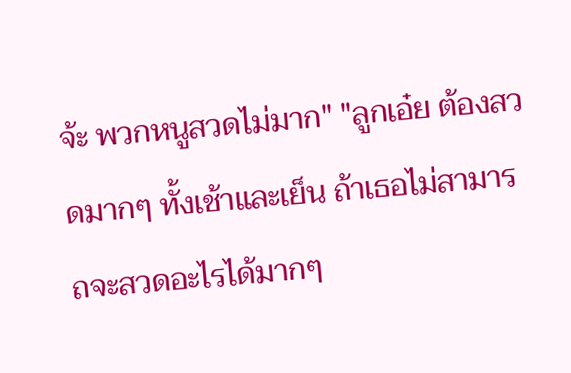จ้ะ พวกหนูสวดไม่มาก" "ลูกเอ๋ย ต้องสวดมากๆ ทั้งเช้าและเย็น ถ้าเธอไม่สามารถจะสวดอะไรได้มากๆ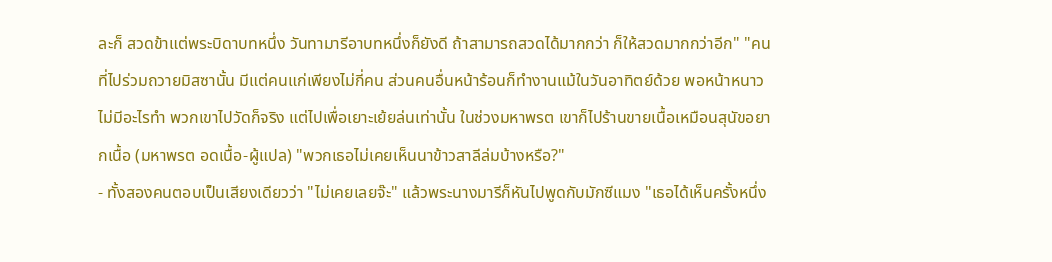ละก็ สวดข้าแต่พระบิดาบทหนึ่ง วันทามารีอาบทหนึ่งก็ยังดี ถ้าสามารถสวดได้มากกว่า ก็ให้สวดมากกว่าอีก" "คนที่ไปร่วมถวายมิสซานั้น มีแต่คนแก่เพียงไม่กี่คน ส่วนคนอื่นหน้าร้อนก็ทำงานแม้ในวันอาทิตย์ด้วย พอหน้าหนาวไม่มีอะไรทำ พวกเขาไปวัดก็จริง แต่ไปเพื่อเยาะเย้ยล่นเท่านั้น ในช่วงมหาพรต เขาก็ไปร้านขายเนื้อเหมือนสุนัขอยากเนื้อ (มหาพรต อดเนื้อ-ผู้แปล) "พวกเธอไม่เคยเห็นนาข้าวสาลีล่มบ้างหรือ?"
- ทั้งสองคนตอบเป็นเสียงเดียวว่า "ไม่เคยเลยจ๊ะ" แล้วพระนางมารีก็หันไปพูดกับมักซีแมง "เธอได้เห็นครั้งหนึ่ง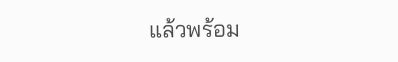แล้วพร้อม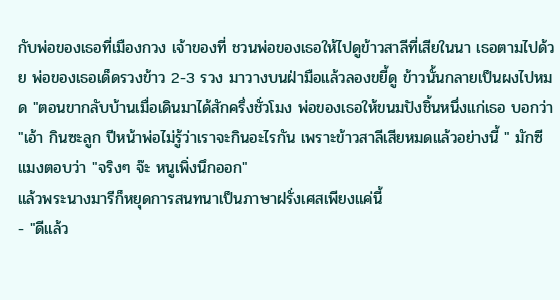กับพ่อของเธอที่เมืองกวง เจ้าของที่ ชวนพ่อของเธอให้ไปดูข้าวสาลีที่เสียในนา เธอตามไปด้วย พ่อของเธอเด็ดรวงข้าว 2-3 รวง มาวางบนฝ่ามือแล้วลองขยี้ดู ข้าวนั้นกลายเป็นผงไปหมด "ตอนขากลับบ้านเมื่อเดินมาได้สักครึ่งชั่วโมง พ่อของเธอให้ขนมปังชิ้นหนึ่งแก่เธอ บอกว่า "เอ้า กินซะลูก ปีหน้าพ่อไม่รู้ว่าเราจะกินอะไรกัน เพราะข้าวสาลีเสียหมดแล้วอย่างนี้ " มักซีแมงตอบว่า "จริงๆ จ๊ะ หนูเพิ่งนึกออก"
แล้วพระนางมารีก็หยุดการสนทนาเป็นภาษาฝรั่งเศสเพียงแค่นี้
- "ดีแล้ว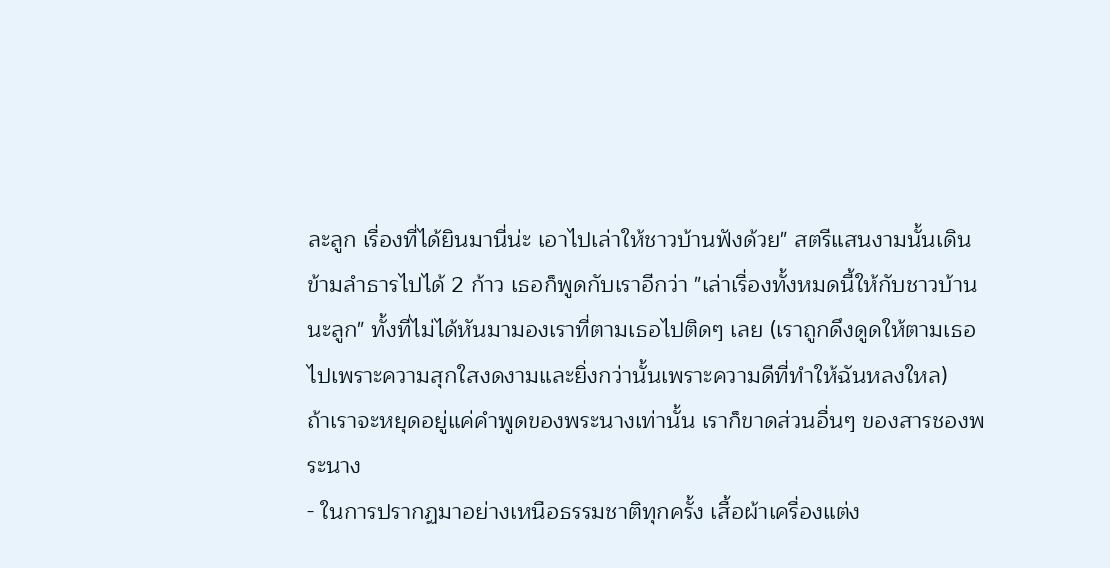ละลูก เรื่องที่ได้ยินมานี่น่ะ เอาไปเล่าให้ชาวบ้านฟังด้วย" สตรีแสนงามนั้นเดินข้ามลำธารไปได้ 2 ก้าว เธอก็พูดกับเราอีกว่า "เล่าเรื่องทั้งหมดนี้ให้กับชาวบ้านนะลูก" ทั้งที่ไม่ได้หันมามองเราที่ตามเธอไปติดๆ เลย (เราถูกดึงดูดให้ตามเธอไปเพราะความสุกใสงดงามและยิ่งกว่านั้นเพราะความดีที่ทำให้ฉันหลงใหล)
ถ้าเราจะหยุดอยู่แค่คำพูดของพระนางเท่านั้น เราก็ขาดส่วนอื่นๆ ของสารชองพระนาง
- ในการปรากฏมาอย่างเหนือธรรมชาติทุกครั้ง เสื้อผ้าเครื่องแต่ง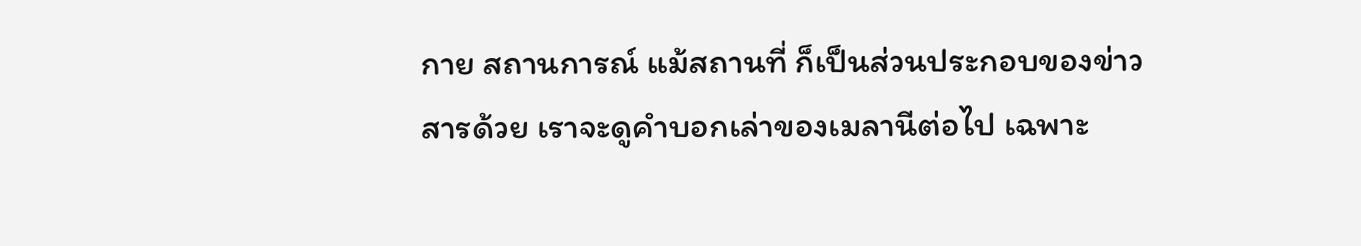กาย สถานการณ์ แม้สถานที่ ก็เป็นส่วนประกอบของข่าวสารด้วย เราจะดูคำบอกเล่าของเมลานีต่อไป เฉพาะ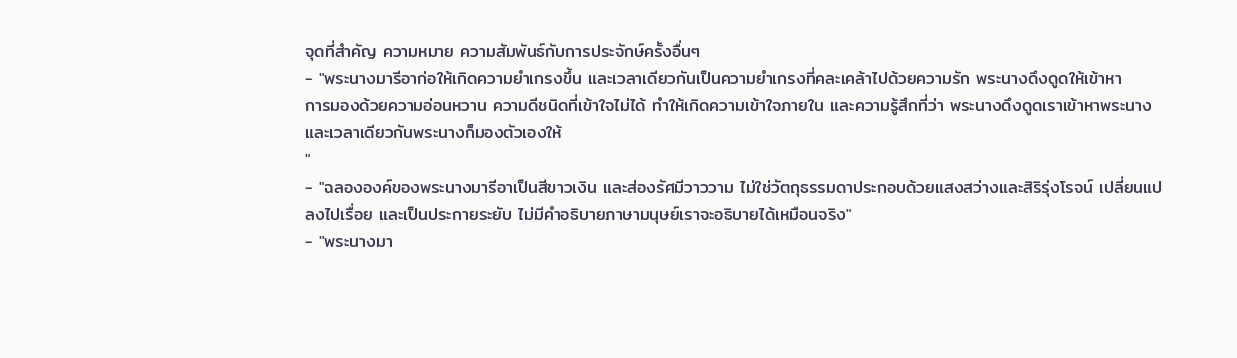จุดที่สำคัญ ความหมาย ความสัมพันธ์กับการประจักษ์ครั้งอื่นๆ
- "พระนางมารีอาก่อให้เกิดความยำเกรงขึ้น และเวลาเดียวกันเป็นความยำเกรงที่คละเคล้าไปด้วยความรัก พระนางดึงดูดให้เข้าหา
การมองด้วยความอ่อนหวาน ความดีชนิดที่เข้าใจไม่ได้ ทำให้เกิดความเข้าใจภายใน และความรู้สึกที่ว่า พระนางดึงดูดเราเข้าหาพระนาง และเวลาเดียวกันพระนางก็มองตัวเองให้
"
- "ฉลององค์ของพระนางมารีอาเป็นสีขาวเงิน และส่องรัศมีวาววาม ไม่ใช่วัตถุธรรมดาประกอบด้วยแสงสว่างและสิริรุ่งโรจน์ เปลี่ยนแปลงไปเรื่อย และเป็นประกายระยับ ไม่มีคำอธิบายภาษามนุษย์เราจะอธิบายได้เหมือนจริง"
- "พระนางมา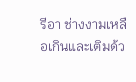รีอา ช่างงามเหลือเกินและเติมด้ว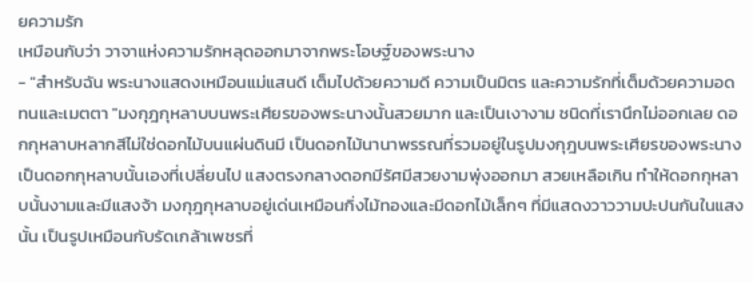ยความรัก
เหมือนกับว่า วาจาแห่งความรักหลุดออกมาจากพระโอษฐ์ของพระนาง
- "สำหรับฉัน พระนางแสดงเหมือนแม่แสนดี เต็มไปด้วยความดี ความเป็นมิตร และความรักที่เต็มด้วยความอดทนและเมตตา "มงกุฎกุหลาบบนพระเศียรของพระนางนั้นสวยมาก และเป็นเงางาม ชนิดที่เรานึกไม่ออกเลย ดอกกุหลาบหลากสีไม่ใช่ดอกไม้บนแผ่นดินมี เป็นดอกไม้นานาพรรณที่รวมอยู่ในรูปมงกุฎบนพระเศียรของพระนาง เป็นดอกกุหลาบนั้นเองที่เปลี่ยนไป แสงตรงกลางดอกมีรัศมีสวยงามพุ่งออกมา สวยเหลือเกิน ทำให้ดอกกุหลาบนั้นงามและมีแสงจ้า มงกุฎกุหลาบอยู่เด่นเหมือนกิ่งไม้ทองและมีดอกไม้เล็กๆ ที่มีแสดงวาววามปะปนกันในแสงนั้น เป็นรูปเหมือนกับรัดเกล้าเพชรที่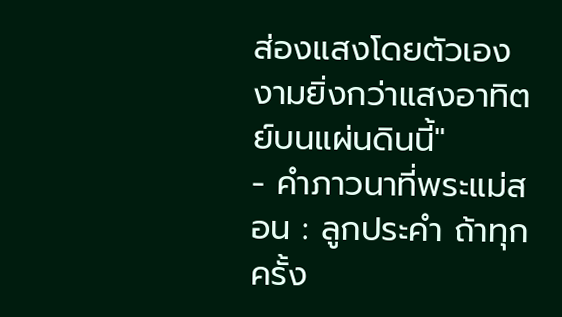ส่องแสงโดยตัวเอง งามยิ่งกว่าแสงอาทิตย์บนแผ่นดินนี้"
- คำภาวนาที่พระแม่สอน : ลูกประคำ ถ้าทุกครั้ง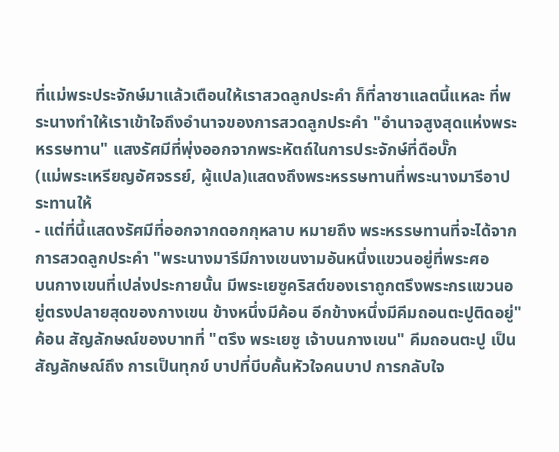ที่แม่พระประจักษ์มาแล้วเตือนให้เราสวดลูกประคำ ก็ที่ลาซาแลตนี้แหละ ที่พระนางทำให้เราเข้าใจถึงอำนาจของการสวดลูกประคำ "อำนาจสูงสุดแห่งพระหรรษทาน" แสงรัศมีที่พุ่งออกจากพระหัตถ์ในการประจักษ์ที่ดือบั๊ก
(แม่พระเหรียญอัศจรรย์, ผู้แปล)แสดงถึงพระหรรษทานที่พระนางมารีอาประทานให้
- แต่ที่นี้แสดงรัศมีที่ออกจากดอกกุหลาบ หมายถึง พระหรรษทานที่จะได้จากการสวดลูกประคำ "พระนางมารีมีกางเขนงามอันหนึ่งแขวนอยู่ที่พระศอ
บนกางเขนที่เปล่งประกายนั้น มีพระเยซูคริสต์ของเราถูกตรึงพระกรแขวนอยู่ตรงปลายสุดของกางเขน ข้างหนึ่งมีค้อน อีกข้างหนึ่งมีคีมถอนตะปูติดอยู่" ค้อน สัญลักษณ์ของบาทที่ "ตรึง พระเยซู เจ้าบนกางเขน" คีมถอนตะปู เป็นสัญลักษณ์ถึง การเป็นทุกข์ บาปที่บีบคั้นหัวใจคนบาป การกลับใจ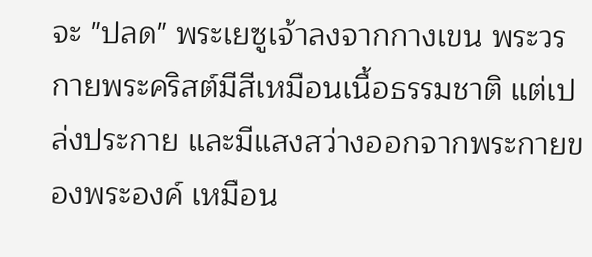จะ "ปลด" พระเยซูเจ้าลงจากกางเขน พระวรกายพระคริสต์มีสีเหมือนเนื้อธรรมชาติ แต่เปล่งประกาย และมีแสงสว่างออกจากพระกายของพระองค์ เหมือน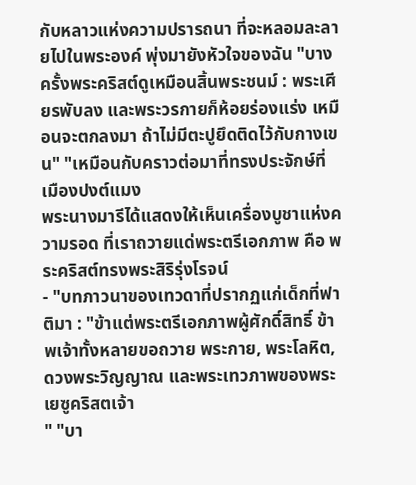กับหลาวแห่งความปรารถนา ที่จะหลอมละลายไปในพระองค์ พุ่งมายังหัวใจของฉัน "บางครั้งพระคริสต์ดูเหมือนสิ้นพระชนม์ : พระเศียรพับลง และพระวรกายก็ห้อยร่องแร่ง เหมือนจะตกลงมา ถ้าไม่มีตะปูยึดติดไว้กับกางเขน" "เหมือนกับคราวต่อมาที่ทรงประจักษ์ที่เมืองปงต์แมง
พระนางมารีได้แสดงให้เห็นเครื่องบูชาแห่งความรอด ที่เราถวายแด่พระตรีเอกภาพ คือ พระคริสต์ทรงพระสิริรุ่งโรจน์
- "บทภาวนาของเทวดาที่ปรากฏแก่เด็กที่ฟาติมา : "ข้าแต่พระตรีเอกภาพผู้ศักดิ์สิทธิ์ ข้าพเจ้าทั้งหลายขอถวาย พระกาย, พระโลหิต, ดวงพระวิญญาณ และพระเทวภาพของพระเยซูคริสตเจ้า
" "บา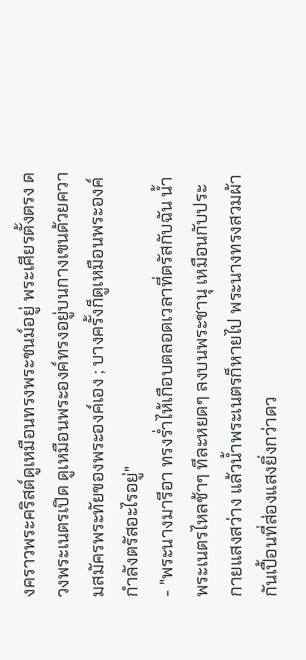งคราวพระคริสต์ดูเหมือนทรงพระชนม์อยู่ พระเศียรตั้งตรง ดวงพระเนตรเปิด ดูเหมือนพระองค์ทรงอยู่บนกางเขนด้วยความสมัครพระทัยของพระองค์เอง ; บางครั้งก็ดูเหมือนพระองค์กำลังตรัสอะไรอยู่"
- "พระนางมารีอา ทรงร่ำไห้เกือบตลอดเวลาที่ตรัสกับฉัน น้ำพระเนตรไหลช้าๆ ทีละหยดๆ ลงบนพระชานุ เหมือนกับประกายแสงสว่าง แล้วน้ำพระเนตรก็หายไป พระนางทรงสวมผ้ากันเปื้อนที่ส่องแสงยิ่งกว่าดว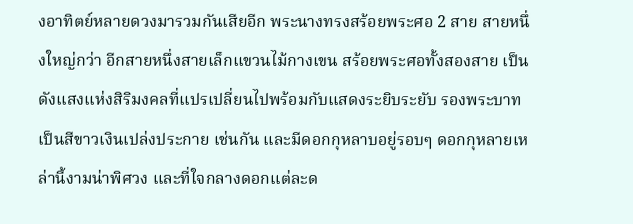งอาทิตย์หลายดวงมารวมกันเสียอีก พระนางทรงสร้อยพระศอ 2 สาย สายหนึ่งใหญ่กว่า อีกสายหนึ่งสายเล็กแขวนไม้กางเขน สร้อยพระศอทั้งสองสาย เป็นดังแสงแห่งสิริมงคลที่แปรเปลี่ยนไปพร้อมกับแสดงระยิบระยับ รองพระบาทเป็นสีขาวเงินเปล่งประกาย เช่นกัน และมีดอกกุหลาบอยู่รอบๆ ดอกกุหลายเหล่านี้งามน่าพิศวง และที่ใจกลางดอกแต่ละด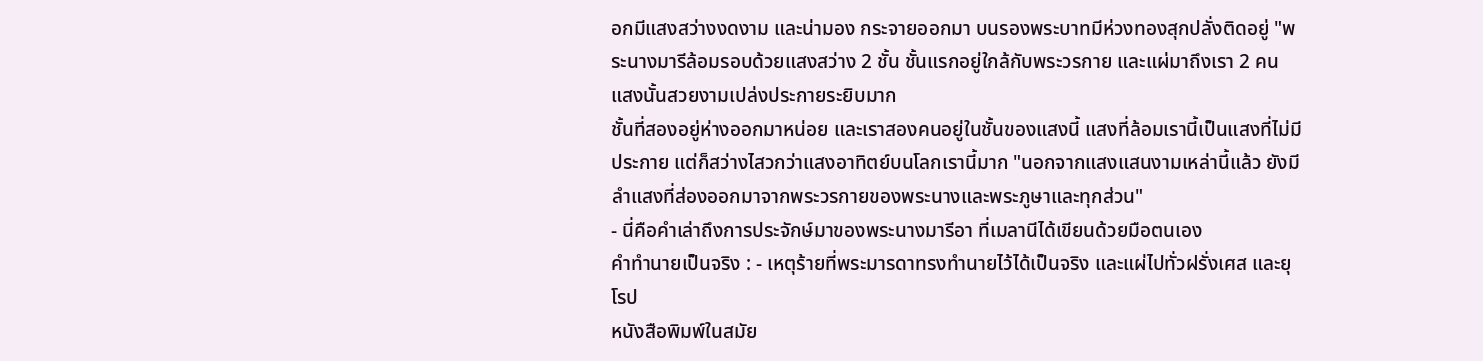อกมีแสงสว่างงดงาม และน่ามอง กระจายออกมา บนรองพระบาทมีห่วงทองสุกปลั่งติดอยู่ "พระนางมารีล้อมรอบด้วยแสงสว่าง 2 ชั้น ชั้นแรกอยู่ใกล้กับพระวรกาย และแผ่มาถึงเรา 2 คน แสงนั้นสวยงามเปล่งประกายระยิบมาก
ชั้นที่สองอยู่ห่างออกมาหน่อย และเราสองคนอยู่ในชั้นของแสงนี้ แสงที่ล้อมเรานี้เป็นแสงที่ไม่มีประกาย แต่ก็สว่างไสวกว่าแสงอาทิตย์บนโลกเรานี้มาก "นอกจากแสงแสนงามเหล่านี้แล้ว ยังมีลำแสงที่ส่องออกมาจากพระวรกายของพระนางและพระภูษาและทุกส่วน"
- นี่คือคำเล่าถึงการประจักษ์มาของพระนางมารีอา ที่เมลานีได้เขียนด้วยมือตนเอง
คำทำนายเป็นจริง : - เหตุร้ายที่พระมารดาทรงทำนายไว้ได้เป็นจริง และแผ่ไปทั่วฝรั่งเศส และยุโรป
หนังสือพิมพ์ในสมัย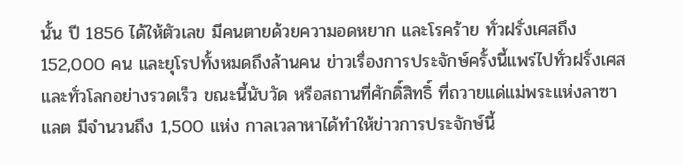นั้น ปี 1856 ได้ให้ตัวเลข มีคนตายด้วยความอดหยาก และโรคร้าย ทั่วฝรั่งเศสถึง 152,000 คน และยุโรปทั้งหมดถึงล้านคน ข่าวเรื่องการประจักษ์ครั้งนี้แพร่ไปทั่วฝรั่งเศส และทั่วโลกอย่างรวดเร็ว ขณะนี้นับวัด หรือสถานที่ศักดิ์สิทธิ์ ที่ถวายแด่แม่พระแห่งลาซาแลต มีจำนวนถึง 1,500 แห่ง กาลเวลาหาได้ทำให้ข่าวการประจักษ์นี้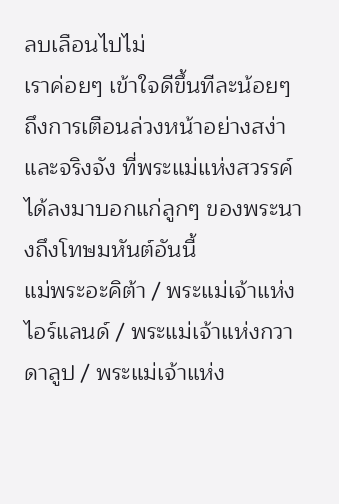ลบเลือนไปไม่
เราค่อยๆ เข้าใจดีขึ้นทีละน้อยๆ ถึงการเตือนล่วงหน้าอย่างสง่า และจริงจัง ที่พระแม่แห่งสวรรค์ได้ลงมาบอกแก่ลูกๆ ของพระนางถึงโทษมหันต์อันนี้
แม่พระอะคิต้า / พระแม่เจ้าแห่งไอร์แลนด์ / พระแม่เจ้าแห่งกวาดาลูป / พระแม่เจ้าแห่ง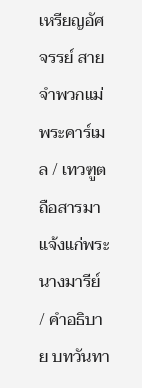เหรียญอัศจรรย์ สายจำพวกแม่พระคาร์เมล / เทวฑูตถือสารมาแจ้งแก่พระนางมารีย์ / คำอธิบาย บทวันทา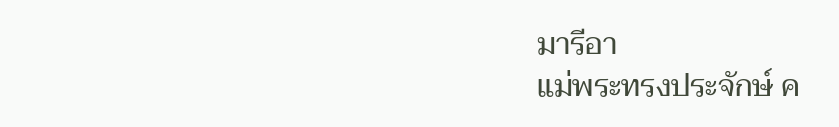มารีอา
แม่พระทรงประจักษ์ ค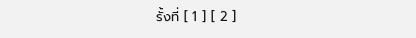รั้งที่ [ 1 ] [ 2 ]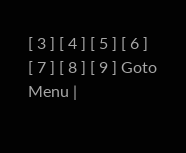[ 3 ] [ 4 ] [ 5 ] [ 6 ]
[ 7 ] [ 8 ] [ 9 ] Goto Menu |